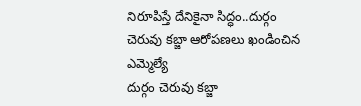నిరూపిస్తే దేనికైనా సిద్ధం..దుర్గం చెరువు కబ్జా ఆరోపణలు ఖండించిన ఎమ్మెల్యే
దుర్గం చెరువు కబ్జా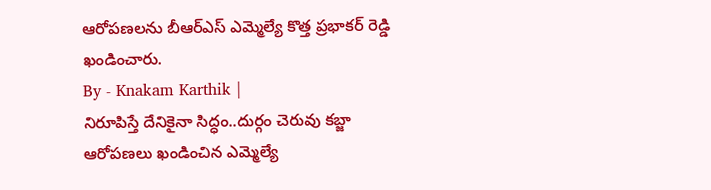ఆరోపణలను బీఆర్ఎస్ ఎమ్మెల్యే కొత్త ప్రభాకర్ రెడ్డి ఖండించారు.
By - Knakam Karthik |
నిరూపిస్తే దేనికైనా సిద్ధం..దుర్గం చెరువు కబ్జా ఆరోపణలు ఖండించిన ఎమ్మెల్యే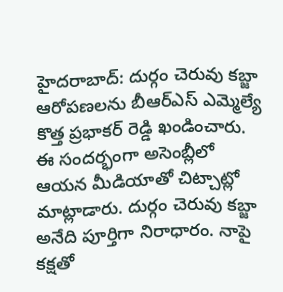హైదరాబాద్: దుర్గం చెరువు కబ్జా ఆరోపణలను బీఆర్ఎస్ ఎమ్మెల్యే కొత్త ప్రభాకర్ రెడ్డి ఖండించారు. ఈ సందర్భంగా అసెంబ్లీలో ఆయన మీడియాతో చిట్చాట్లో మాట్లాడారు. దుర్గం చెరువు కబ్జా అనేది పూర్తిగా నిరాధారం. నాపై కక్షతో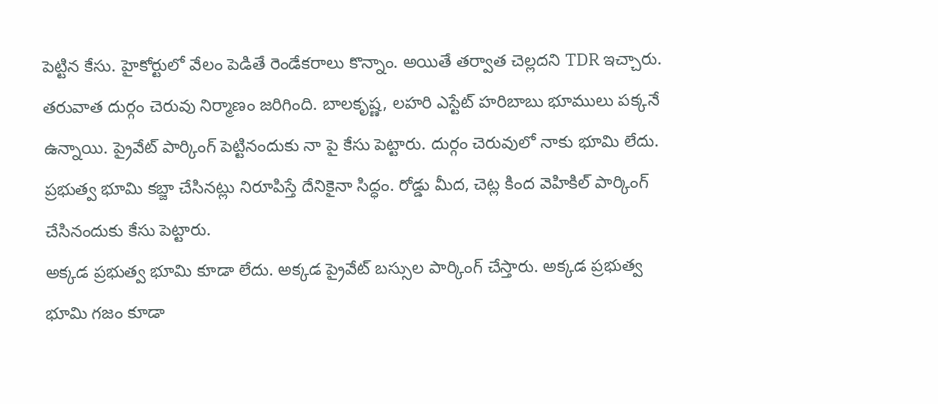పెట్టిన కేసు. హైకోర్టులో వేలం పెడితే రెండేకరాలు కొన్నాం. అయితే తర్వాత చెల్లదని TDR ఇచ్చారు. తరువాత దుర్గం చెరువు నిర్మాణం జరిగింది. బాలకృష్ణ, లహరి ఎస్టేట్ హరిబాబు భూములు పక్కనే ఉన్నాయి. ప్రైవేట్ పార్కింగ్ పెట్టినందుకు నా పై కేసు పెట్టారు. దుర్గం చెరువులో నాకు భూమి లేదు. ప్రభుత్వ భూమి కబ్జా చేసినట్లు నిరూపిస్తే దేనికైనా సిద్ధం. రోడ్డు మీద, చెట్ల కింద వెహికిల్ పార్కింగ్ చేసినందుకు కేసు పెట్టారు.
అక్కడ ప్రభుత్వ భూమి కూడా లేదు. అక్కడ ప్రైవేట్ బస్సుల పార్కింగ్ చేస్తారు. అక్కడ ప్రభుత్వ భూమి గజం కూడా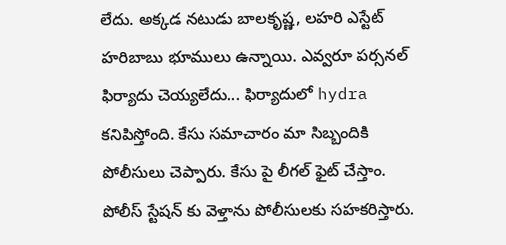లేదు. అక్కడ నటుడు బాలకృష్ణ, లహరి ఎస్టేట్ హరిబాబు భూములు ఉన్నాయి. ఎవ్వరూ పర్సనల్ ఫిర్యాదు చెయ్యలేదు... ఫిర్యాదులో hydra కనిపిస్తోంది. కేసు సమాచారం మా సిబ్బందికి పోలీసులు చెప్పారు. కేసు పై లీగల్ ఫైట్ చేస్తాం. పోలీస్ స్టేషన్ కు వెళ్తాను పోలీసులకు సహకరిస్తారు.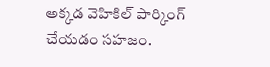అక్కడ వెహికిల్ పార్కింగ్ చేయడం సహజం.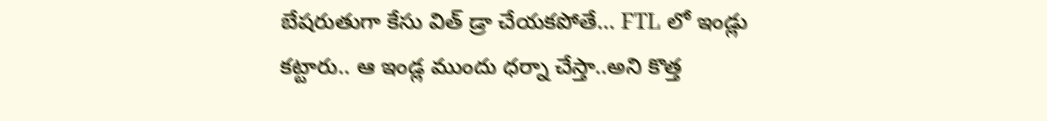బేషరుతుగా కేసు విత్ డ్రా చేయకపోతే... FTL లో ఇండ్లు కట్టారు.. ఆ ఇండ్ల ముందు ధర్నా చేస్తా..అని కొత్త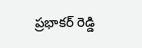ప్రభాకర్ రెడ్డి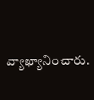వ్యాఖ్యానించారు.